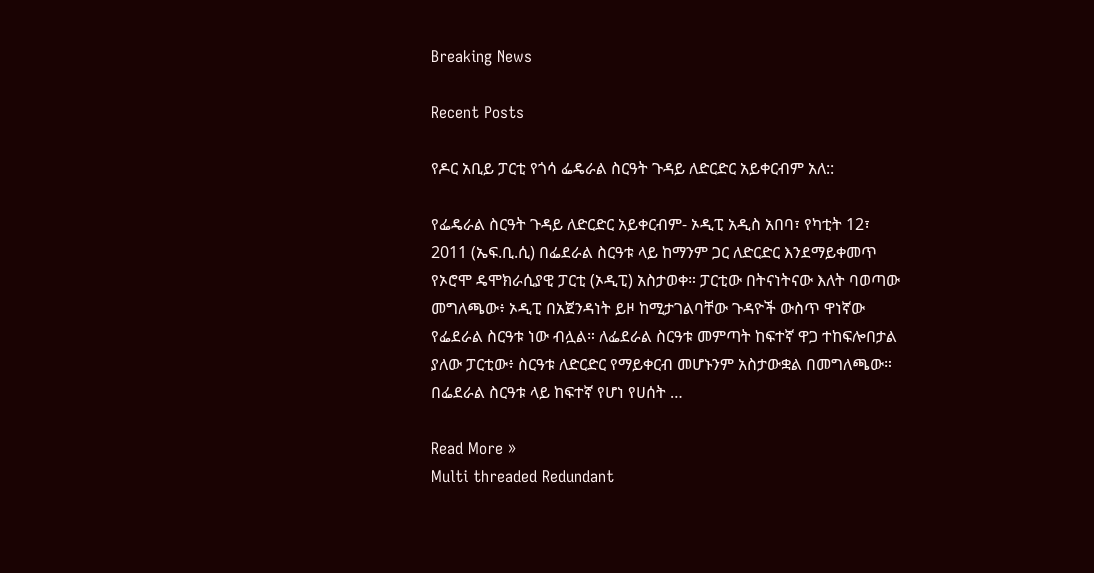Breaking News

Recent Posts

የዶር አቢይ ፓርቲ የጎሳ ፌዴራል ስርዓት ጉዳይ ለድርድር አይቀርብም አለ::

የፌዴራል ስርዓት ጉዳይ ለድርድር አይቀርብም- ኦዲፒ አዲስ አበባ፣ የካቲት 12፣ 2011 (ኤፍ.ቢ.ሲ) በፌደራል ስርዓቱ ላይ ከማንም ጋር ለድርድር እንደማይቀመጥ የኦሮሞ ዴሞክራሲያዊ ፓርቲ (ኦዲፒ) አስታወቀ። ፓርቲው በትናነትናው እለት ባወጣው መግለጫው፥ ኦዲፒ በአጀንዳነት ይዞ ከሚታገልባቸው ጉዳዮች ውስጥ ዋነኛው የፌደራል ስርዓቱ ነው ብሏል። ለፌደራል ስርዓቱ መምጣት ከፍተኛ ዋጋ ተከፍሎበታል ያለው ፓርቲው፥ ስርዓቱ ለድርድር የማይቀርብ መሆኑንም አስታውቋል በመግለጫው። በፌደራል ስርዓቱ ላይ ከፍተኛ የሆነ የሀሰት …

Read More »
Multi threaded Redundant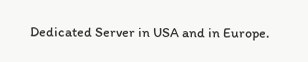Dedicated Server in USA and in Europe.